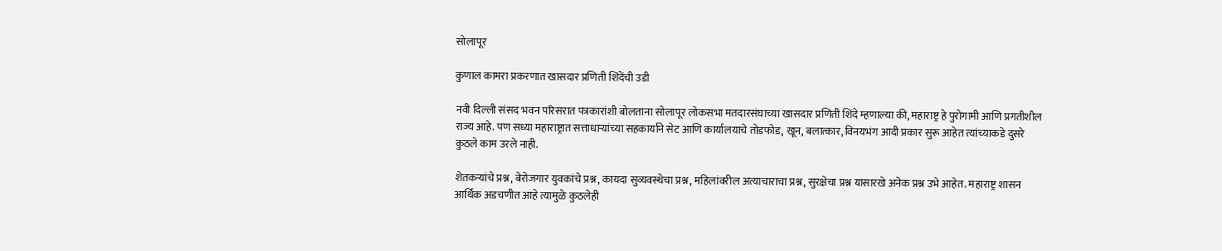सोलापूर

कुणाल कामरा प्रकरणात खासदार प्रणिती शिंदेंची उडी

नवी दिल्ली संसद भवन परिसरात पत्रकारांशी बोलताना सोलापूर लोकसभा मतदारसंघाच्या खासदार प्रणिती शिंदे म्हणाल्या की, महाराष्ट्र हे पुरोगामी आणि प्रगतीशील राज्य आहे. पण सध्या महाराष्ट्रात सत्ताधाऱ्यांच्या सहकार्याने सेट आणि कार्यालयाचे तोडफोड, खून, बलात्कार, विनयभंग आदी प्रकार सुरू आहेत त्यांच्याकडे दुसरे कुठले काम उरले नाही.

शेतकऱ्यांचे प्रश्न, बेरोजगार युवकांचे प्रश्न, कायदा सुव्यवस्थेचा प्रश्न, महिलांवरील अत्याचाराचा प्रश्न, सुरक्षेचा प्रश्न यासारखे अनेक प्रश्न उभे आहेत. महाराष्ट्र शासन आर्थिक अडचणीत आहे त्यामुळे कुठलेही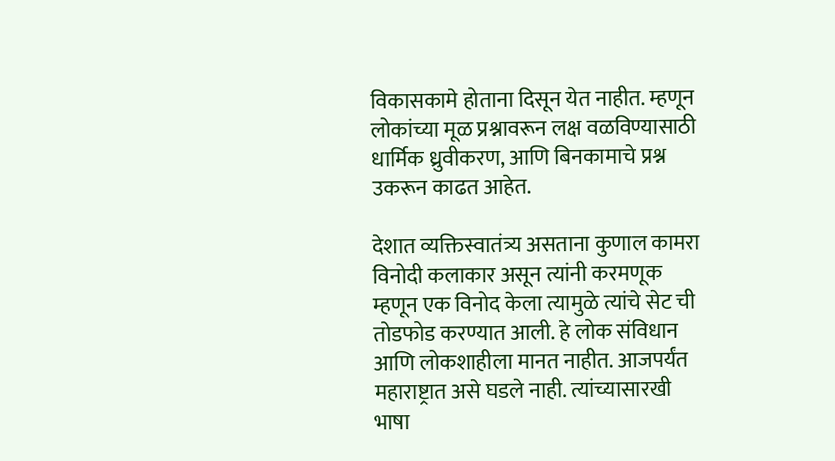विकासकामे होताना दिसून येत नाहीत. म्हणून लोकांच्या मूळ प्रश्नावरून लक्ष वळविण्यासाठी धार्मिक ध्रुवीकरण, आणि बिनकामाचे प्रश्न उकरून काढत आहेत.

देशात व्यक्तिस्वातंत्र्य असताना कुणाल कामरा विनोदी कलाकार असून त्यांनी करमणूक म्हणून एक विनोद केला त्यामुळे त्यांचे सेट ची तोडफोड करण्यात आली. हे लोक संविधान आणि लोकशाहीला मानत नाहीत. आजपर्यंत महाराष्ट्रात असे घडले नाही. त्यांच्यासारखी भाषा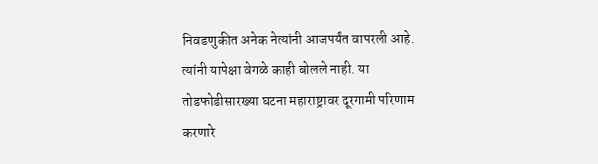निवडणुकीत अनेक नेत्यांनी आजपर्यंत वापरली आहे. त्यांनी यापेक्षा वेगळे काही बोलले नाही. या तोडफोडीसारख्या घटना महाराष्ट्रावर दूरगामी परिणाम करणारे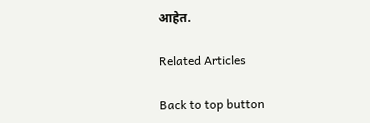आहेत.

Related Articles

Back to top button